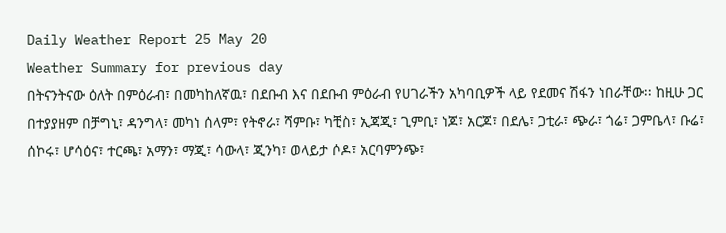Daily Weather Report 25 May 20
Weather Summary for previous day
በትናንትናው ዕለት በምዕራብ፣ በመካከለኛዉ፣ በደቡብ እና በደቡብ ምዕራብ የሀገራችን አካባቢዎች ላይ የደመና ሽፋን ነበራቸው፡፡ ከዚሁ ጋር በተያያዘም በቻግኒ፣ ዳንግላ፣ መካነ ሰላም፣ የትኖራ፣ ሻምቡ፣ ካቺስ፣ ኢጃጂ፣ ጊምቢ፣ ነጆ፣ አርጆ፣ በደሌ፣ ጋቲራ፣ ጭራ፣ ጎሬ፣ ጋምቤላ፣ ቡሬ፣ ሰኮሩ፣ ሆሳዕና፣ ተርጫ፣ አማን፣ ማጂ፣ ሳውላ፣ ጂንካ፣ ወላይታ ሶዶ፣ አርባምንጭ፣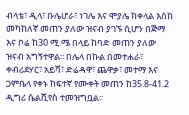ብላቴ፣ ዲላ፣ ቡሌሆራ፣ ነገሌ እና ሞያሌ ከቀላል እስከ መካከለኛ መጠን ያለው ዝናብ ያገኙ ሲሆን በጅማ እና ቦሬ ከ30 ሚ.ሜ በላይ ከባድ መጠን ያለው ዝናብ አግኝተዋል፡፡ በሌላ በኩል በመተሐራ፣ ቀብሪደሃር፣ አይሻ፣ ድሬዳዋ፣ ጨዋቃ፣ መተማ እና ጋምቤላ የቀኑ ከፍተኛ የሙቀት መጠን ከ35.8-41.2 ዲግሪ ሴልሺየስ ተመዝግቧል፡፡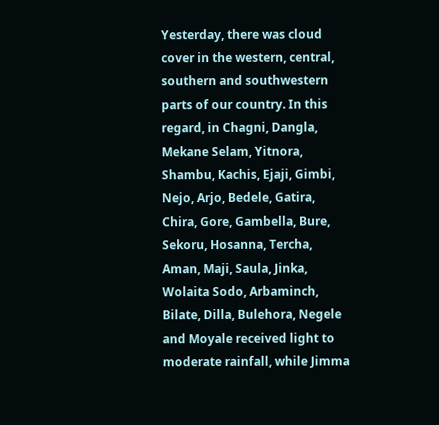Yesterday, there was cloud cover in the western, central, southern and southwestern parts of our country. In this regard, in Chagni, Dangla, Mekane Selam, Yitnora, Shambu, Kachis, Ejaji, Gimbi, Nejo, Arjo, Bedele, Gatira, Chira, Gore, Gambella, Bure, Sekoru, Hosanna, Tercha, Aman, Maji, Saula, Jinka, Wolaita Sodo, Arbaminch, Bilate, Dilla, Bulehora, Negele and Moyale received light to moderate rainfall, while Jimma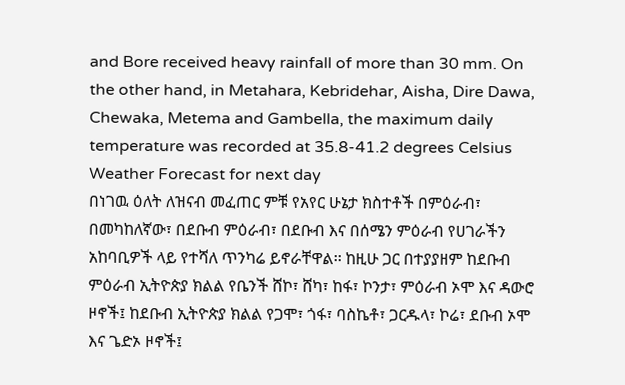and Bore received heavy rainfall of more than 30 mm. On the other hand, in Metahara, Kebridehar, Aisha, Dire Dawa, Chewaka, Metema and Gambella, the maximum daily temperature was recorded at 35.8-41.2 degrees Celsius
Weather Forecast for next day
በነገዉ ዕለት ለዝናብ መፈጠር ምቹ የአየር ሁኔታ ክስተቶች በምዕራብ፣ በመካከለኛው፣ በደቡብ ምዕራብ፣ በደቡብ እና በሰሜን ምዕራብ የሀገራችን አከባቢዎች ላይ የተሻለ ጥንካሬ ይኖራቸዋል፡፡ ከዚሁ ጋር በተያያዘም ከደቡብ ምዕራብ ኢትዮጵያ ክልል የቤንች ሸኮ፣ ሸካ፣ ከፋ፣ ኮንታ፣ ምዕራብ ኦሞ እና ዳውሮ ዞኖች፤ ከደቡብ ኢትዮጵያ ክልል የጋሞ፣ ጎፋ፣ ባስኬቶ፣ ጋርዱላ፣ ኮሬ፣ ደቡብ ኦሞ እና ጌድኦ ዞኖች፤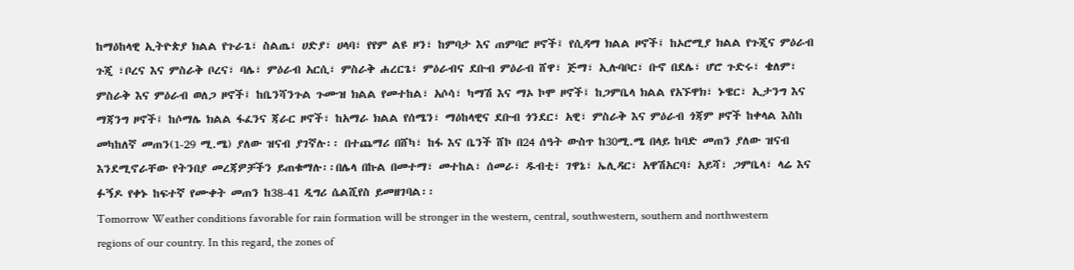ከማዕከላዊ ኢትዮጵያ ክልል የጉራጌ፣ ስልጤ፣ ሀድያ፣ ሀላባ፣ የየም ልዩ ዞን፣ ከምባታ እና ጠምባሮ ዞኖች፤ የሲዳማ ክልል ዞኖች፤ ከኦሮሚያ ክልል የጉጂና ምዕራብ ጉጂ ፣ቦረና እና ምስራቅ ቦረና፣ ባሌ፣ ምዕራብ አርሲ፣ ምስራቅ ሐረርጌ፣ ምዕራብና ደቡብ ምዕራብ ሸዋ፣ ጅማ፣ ኢሉባቦር፣ ቡኖ በደሌ፣ ሆሮ ጉድሩ፣ ቄለም፣ ምስራቅ እና ምዕራብ ወለጋ ዞኖች፤ ከቤንሻንጉል ጉሙዝ ክልል የመተከል፣ አሶሳ፣ ካማሽ እና ማኦ ኮሞ ዞኖች፤ ከጋምቤላ ክልል የአኙዋክ፣ ኑዌር፣ ኢታንግ እና ማጃንግ ዞኖች፤ ከሶማሌ ክልል ፋፈንና ጃራር ዞኖች፣ ከአማራ ክልል የሰሜን፣ ማዕከላዊና ደቡብ ጎንደር፣ አዊ፣ ምስራቅ እና ምዕራብ ጎጃም ዞኖች ከቀላል እስከ መካከለኛ መጠን(1-29 ሚ.ሜ) ያለው ዝናብ ያገኛሉ፡፡ በተጨማሪ በሸካ፣ ከፋ እና ቤንች ሸኮ በ24 ሰዓት ውስጥ ከ30ሚ.ሜ በላይ ከባድ መጠን ያለው ዝናብ እንደሚኖራቸው የትንበያ መረጃዎቻችን ይጠቁማሉ፡፡በሌላ በኩል በመተማ፣ መተከል፣ ሰመራ፣ ዱብቲ፣ ገዋኔ፣ ኤሊዳር፣ አዋሽአርባ፣ አይሻ፣ ጋምቤላ፣ ላሬ እና ፉኝዶ የቀኑ ከፍተኛ የሙቀት መጠን ከ38-41 ዲግሪ ሴልሺየስ ይመዘገባል፡፡
Tomorrow Weather conditions favorable for rain formation will be stronger in the western, central, southwestern, southern and northwestern regions of our country. In this regard, the zones of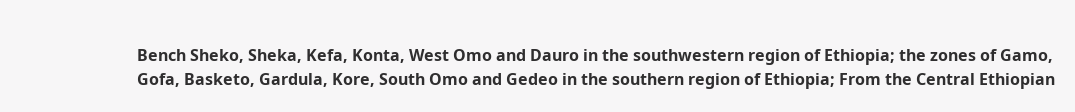Bench Sheko, Sheka, Kefa, Konta, West Omo and Dauro in the southwestern region of Ethiopia; the zones of Gamo, Gofa, Basketo, Gardula, Kore, South Omo and Gedeo in the southern region of Ethiopia; From the Central Ethiopian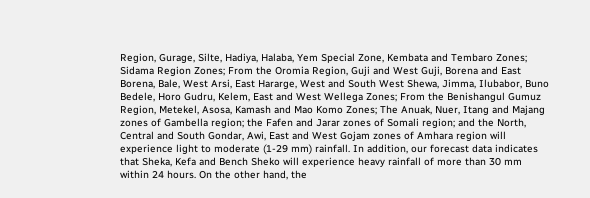Region, Gurage, Silte, Hadiya, Halaba, Yem Special Zone, Kembata and Tembaro Zones; Sidama Region Zones; From the Oromia Region, Guji and West Guji, Borena and East Borena, Bale, West Arsi, East Hararge, West and South West Shewa, Jimma, Ilubabor, Buno Bedele, Horo Gudru, Kelem, East and West Wellega Zones; From the Benishangul Gumuz Region, Metekel, Asosa, Kamash and Mao Komo Zones; The Anuak, Nuer, Itang and Majang zones of Gambella region; the Fafen and Jarar zones of Somali region; and the North, Central and South Gondar, Awi, East and West Gojam zones of Amhara region will experience light to moderate (1-29 mm) rainfall. In addition, our forecast data indicates that Sheka, Kefa and Bench Sheko will experience heavy rainfall of more than 30 mm within 24 hours. On the other hand, the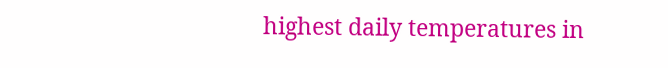highest daily temperatures in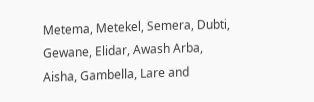Metema, Metekel, Semera, Dubti, Gewane, Elidar, Awash Arba, Aisha, Gambella, Lare and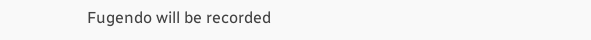Fugendo will be recorded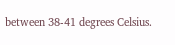between 38-41 degrees Celsius.